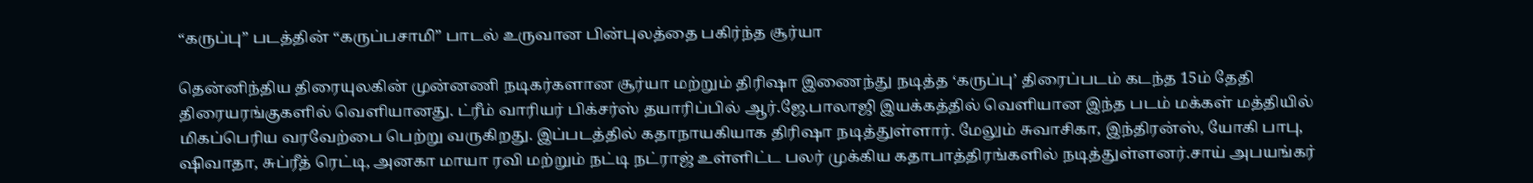“கருப்பு” படத்தின் “கருப்பசாமி” பாடல் உருவான பின்புலத்தை பகிர்ந்த சூர்யா

தென்னிந்திய திரையுலகின் முன்னணி நடிகர்களான சூர்யா மற்றும் திரிஷா இணைந்து நடித்த ‘கருப்பு’ திரைப்படம் கடந்த 15ம் தேதி திரையரங்குகளில் வெளியானது. ட்ரீம் வாரியர் பிக்சர்ஸ் தயாரிப்பில் ஆர்.ஜே.பாலாஜி இயக்கத்தில் வெளியான இந்த படம் மக்கள் மத்தியில் மிகப்பெரிய வரவேற்பை பெற்று வருகிறது. இப்படத்தில் கதாநாயகியாக திரிஷா நடித்துள்ளார். மேலும் சுவாசிகா, இந்திரன்ஸ், யோகி பாபு, ஷிவாதா, சுப்ரீத் ரெட்டி, அனகா மாயா ரவி மற்றும் நட்டி நட்ராஜ் உள்ளிட்ட பலர் முக்கிய கதாபாத்திரங்களில் நடித்துள்ளனர்.சாய் அபயங்கர்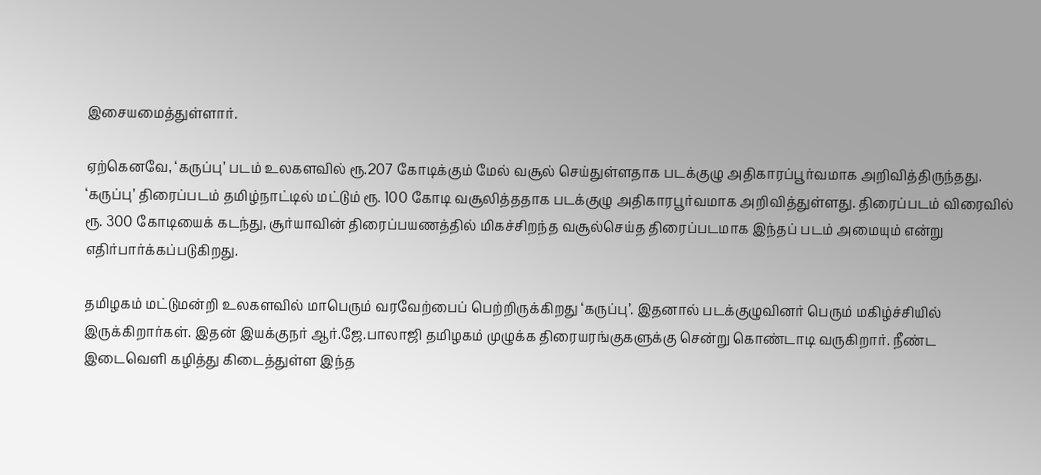இசையமைத்துள்ளார்.

ஏற்கெனவே, ‘கருப்பு’ படம் உலகளவில் ரூ.207 கோடிக்கும் மேல் வசூல் செய்துள்ளதாக படக்குழு அதிகாரப்பூர்வமாக அறிவித்திருந்தது. ‘கருப்பு’ திரைப்படம் தமிழ்நாட்டில் மட்டும் ரூ. 100 கோடி வசூலித்ததாக படக்குழு அதிகாரபூர்வமாக அறிவித்துள்ளது. திரைப்படம் விரைவில் ரூ. 300 கோடியைக் கடந்து, சூர்யாவின் திரைப்பயணத்தில் மிகச்சிறந்த வசூல்செய்த திரைப்படமாக இந்தப் படம் அமையும் என்று எதிர்பார்க்கப்படுகிறது.

தமிழகம் மட்டுமன்றி உலகளவில் மாபெரும் வரவேற்பைப் பெற்றிருக்கிறது ‘கருப்பு’. இதனால் படக்குழுவினர் பெரும் மகிழ்ச்சியில் இருக்கிறார்கள். இதன் இயக்குநர் ஆர்.ஜே.பாலாஜி தமிழகம் முழுக்க திரையரங்குகளுக்கு சென்று கொண்டாடி வருகிறார். நீண்ட இடைவெளி கழித்து கிடைத்துள்ள இந்த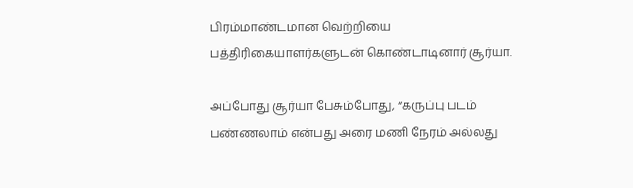பிரம்மாண்டமான வெற்றியை பத்திரிகையாளர்களுடன் கொண்டாடினார் சூர்யா.

அப்போது சூர்யா பேசும்போது, “கருப்பு படம் பண்ணலாம் என்பது அரை மணி நேரம் அல்லது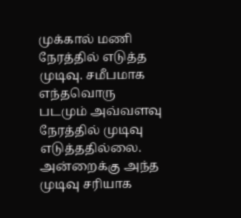முக்கால் மணி நேரத்தில் எடுத்த முடிவு. சமீபமாக எந்தவொரு படமும் அவ்வளவு நேரத்தில் முடிவு எடுத்ததில்லை. அன்றைக்கு அந்த முடிவு சரியாக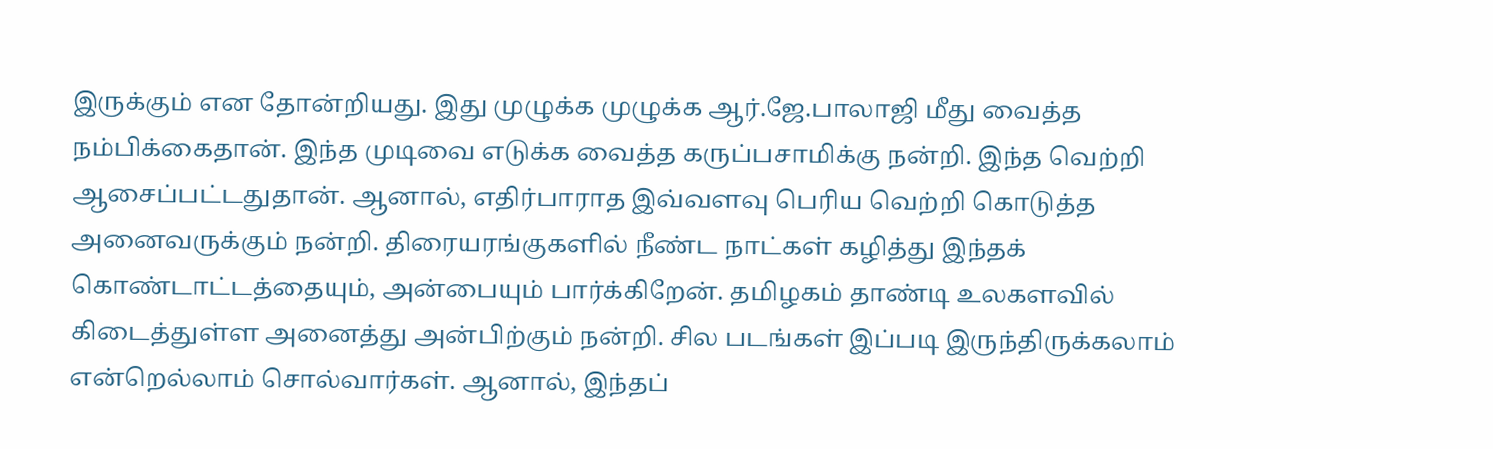இருக்கும் என தோன்றியது. இது முழுக்க முழுக்க ஆர்.ஜே.பாலாஜி மீது வைத்த நம்பிக்கைதான். இந்த முடிவை எடுக்க வைத்த கருப்பசாமிக்கு நன்றி. இந்த வெற்றி ஆசைப்பட்டதுதான். ஆனால், எதிர்பாராத இவ்வளவு பெரிய வெற்றி கொடுத்த அனைவருக்கும் நன்றி. திரையரங்குகளில் நீண்ட நாட்கள் கழித்து இந்தக் கொண்டாட்டத்தையும், அன்பையும் பார்க்கிறேன். தமிழகம் தாண்டி உலகளவில் கிடைத்துள்ள அனைத்து அன்பிற்கும் நன்றி. சில படங்கள் இப்படி இருந்திருக்கலாம் என்றெல்லாம் சொல்வார்கள். ஆனால், இந்தப்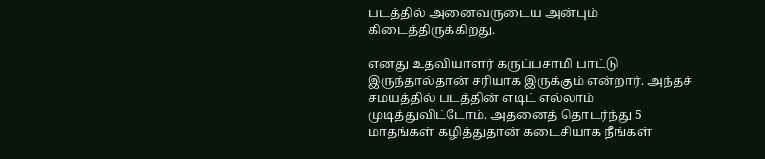படத்தில் அனைவருடைய அன்பும் கிடைத்திருக்கிறது.

எனது உதவியாளர் கருப்பசாமி பாட்டு இருந்தால்தான் சரியாக இருக்கும் என்றார். அந்தச் சமயத்தில் படத்தின் எடிட் எல்லாம் முடித்துவிட்டோம். அதனைத் தொடர்ந்து 5 மாதங்கள் கழித்துதான் கடைசியாக நீங்கள்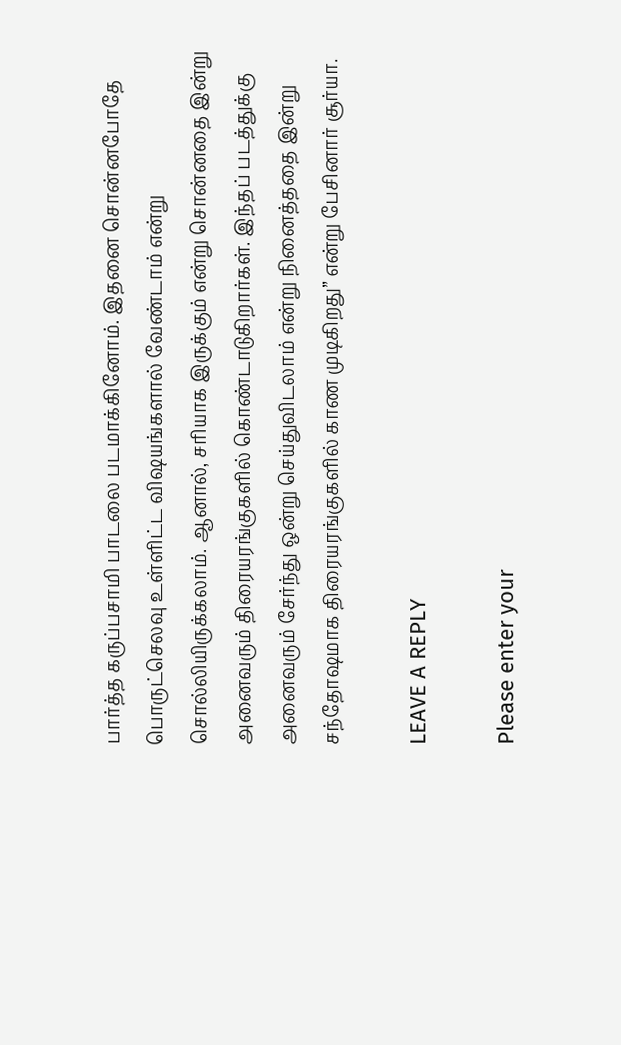பார்த்த கருப்பசாமி பாடலை படமாக்கினோம். இதனை சொன்னபோதே பொருட்செலவு உள்ளிட்ட விஷயங்களால் வேண்டாம் என்று சொல்லியிருக்கலாம். ஆனால், சரியாக இருக்கும் என்று சொன்னதை இன்று அனைவரும் திரையரங்குகளில் கொண்டாடுகிறார்கள். இந்தப் படத்துக்கு அனைவரும் சேர்ந்து ஒன்று செய்துவிடலாம் என்று நினைத்ததை இன்று சந்தோஷமாக திரையரங்குகளில் காண முடிகிறது” என்று பேசினார் சூர்யா.

LEAVE A REPLY

Please enter your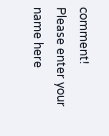comment!
Please enter your name here